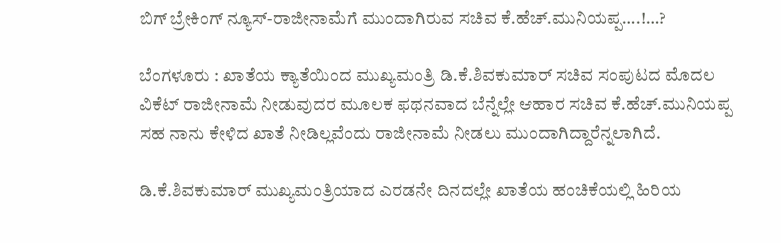ಬಿಗ್ ಬ್ರೇಕಿಂಗ್ ನ್ಯೂಸ್-ರಾಜೀನಾಮೆಗೆ ಮುಂದಾಗಿರುವ ಸಚಿವ ಕೆ.ಹೆಚ್.ಮುನಿಯಪ್ಪ….!…?

ಬೆಂಗಳೂರು : ಖಾತೆಯ ಕ್ಯಾತೆಯಿಂದ ಮುಖ್ಯಮಂತ್ರಿ ಡಿ.ಕೆ.ಶಿವಕುಮಾರ್ ಸಚಿವ ಸಂಪುಟದ ಮೊದಲ ವಿಕೆಟ್ ರಾಜೀನಾಮೆ ನೀಡುವುದರ ಮೂಲಕ ಫಥನವಾದ ಬೆನ್ನೆಲ್ಲೇ ಆಹಾರ ಸಚಿವ ಕೆ.ಹೆಚ್.ಮುನಿಯಪ್ಪ ಸಹ ನಾನು ಕೇಳಿದ ಖಾತೆ ನೀಡಿಲ್ಲವೆಂದು ರಾಜೀನಾಮೆ ನೀಡಲು ಮುಂದಾಗಿದ್ದಾರೆನ್ನಲಾಗಿದೆ.

ಡಿ.ಕೆ.ಶಿವಕುಮಾರ್ ಮುಖ್ಯಮಂತ್ರಿಯಾದ ಎರಡನೇ ದಿನದಲ್ಲೇ ಖಾತೆಯ ಹಂಚಿಕೆಯಲ್ಲಿ ಹಿರಿಯ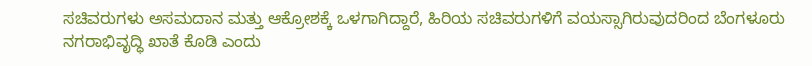ಸಚಿವರುಗಳು ಅಸಮದಾನ ಮತ್ತು ಆಕ್ರೋಶಕ್ಕೆ ಒಳಗಾಗಿದ್ದಾರೆ, ಹಿರಿಯ ಸಚಿವರುಗಳಿಗೆ ವಯಸ್ಸಾಗಿರುವುದರಿಂದ ಬೆಂಗಳೂರು ನಗರಾಭಿವೃದ್ಧಿ ಖಾತೆ ಕೊಡಿ ಎಂದು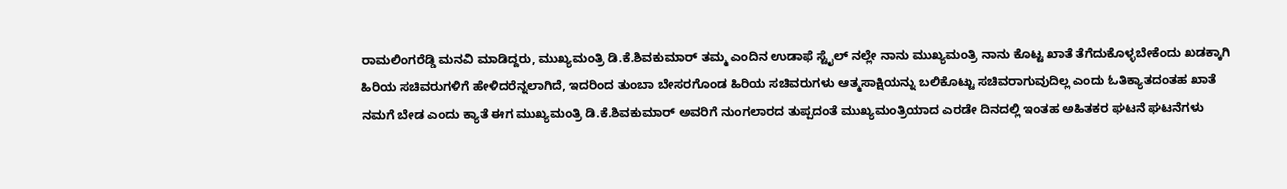ರಾಮಲಿಂಗರೆಡ್ಡಿ ಮನವಿ ಮಾಡಿದ್ದರು, ಮುಖ್ಯಮಂತ್ರಿ ಡಿ.ಕೆ.ಶಿವಕುಮಾರ್ ತಮ್ಮ ಎಂದಿನ ಉಡಾಫೆ ಸ್ಟೈಲ್ ನಲ್ಲೇ ನಾನು ಮುಖ್ಯಮಂತ್ರಿ ನಾನು ಕೊಟ್ಟ ಖಾತೆ ತೆಗೆದುಕೊಳ್ಳಬೇಕೆಂದು ಖಡಕ್ಕಾಗಿ ಹಿರಿಯ ಸಚಿವರುಗಳಿಗೆ ಹೇಳಿದರೆನ್ನಲಾಗಿದೆ, ಇದರಿಂದ ತುಂಬಾ ಬೇಸರಗೊಂಡ ಹಿರಿಯ ಸಚಿವರುಗಳು ಆತ್ಮಸಾಕ್ಷಿಯನ್ನು ಬಲಿಕೊಟ್ಟು ಸಚಿವರಾಗುವುದಿಲ್ಲ ಎಂದು ಓತಿಕ್ಯಾತದಂತಹ ಖಾತೆ ನಮಗೆ ಬೇಡ ಎಂದು ಕ್ಯಾತೆ ಈಗ ಮುಖ್ಯಮಂತ್ರಿ ಡಿ.ಕೆ.ಶಿವಕುಮಾರ್ ಅವರಿಗೆ ನುಂಗಲಾರದ ತುಪ್ಪದಂತೆ ಮುಖ್ಯಮಂತ್ರಿಯಾದ ಎರಡೇ ದಿನದಲ್ಲಿ ಇಂತಹ ಅಹಿತಕರ ಘಟನೆ ಘಟನೆಗಳು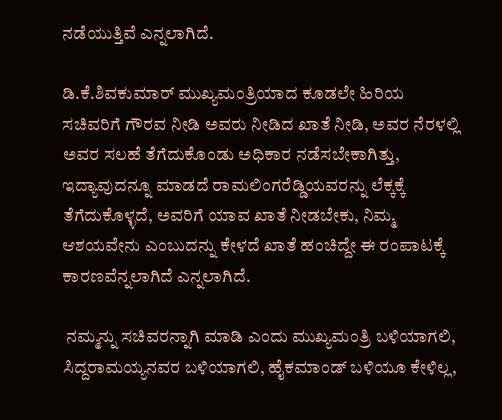ನಡೆಯುತ್ತಿವೆ ಎನ್ನಲಾಗಿದೆ.

ಡಿ.ಕೆ.ಶಿವಕುಮಾರ್ ಮುಖ್ಯಮಂತ್ರಿಯಾದ ಕೂಡಲೇ ಹಿರಿಯ ಸಚಿವರಿಗೆ ಗೌರವ ನೀಡಿ ಅವರು ನೀಡಿದ ಖಾತೆ ನೀಡಿ, ಅವರ ನೆರಳಲ್ಲಿ ಅವರ ಸಲಹೆ ತೆಗೆದುಕೊಂಡು ಅಧಿಕಾರ ನಡೆಸಬೇಕಾಗಿತ್ತು, ಇದ್ಯಾವುದನ್ನೂ ಮಾಡದೆ ರಾಮಲಿಂಗರೆಡ್ಡಿಯವರನ್ನು ಲೆಕ್ಕಕ್ಕೆ ತೆಗೆದುಕೊಳ್ಳದೆ, ಅವರಿಗೆ ಯಾವ ಖಾತೆ ನೀಡಬೇಕು, ನಿಮ್ಮ ಆಶಯವೇನು ಎಂಬುದನ್ನು ಕೇಳದೆ ಖಾತೆ ಹಂಚಿದ್ದೇ ಈ ರಂಪಾಟಕ್ಕೆ ಕಾರಣವೆನ್ನಲಾಗಿದೆ ಎನ್ನಲಾಗಿದೆ.

 ನಮ್ಮನ್ನು ಸಚಿವರನ್ನಾಗಿ ಮಾಡಿ ಎಂದು ಮುಖ್ಯಮಂತ್ರಿ ಬಳಿಯಾಗಲಿ, ಸಿದ್ದರಾಮಯ್ಯನವರ ಬಳಿಯಾಗಲಿ, ಹೈಕಮಾಂಡ್ ಬಳಿಯೂ ಕೇಳಿಲ್ಲ,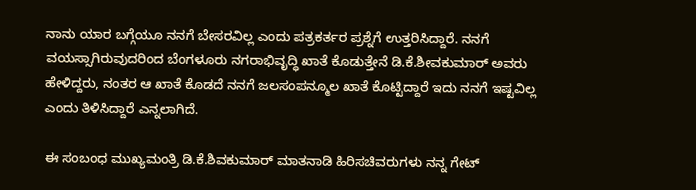ನಾನು ಯಾರ ಬಗ್ಗೆಯೂ ನನಗೆ ಬೇಸರವಿಲ್ಲ ಎಂದು ಪತ್ರಕರ್ತರ ಪ್ರಶ್ನೆಗೆ ಉತ್ತರಿಸಿದ್ದಾರೆ. ನನಗೆ ವಯಸ್ಸಾಗಿರುವುದರಿಂದ ಬೆಂಗಳೂರು ನಗರಾಭಿವೃದ್ಧಿ ಖಾತೆ ಕೊಡುತ್ತೇನೆ ಡಿ.ಕೆ.ಶೀವಕುಮಾರ್ ಅವರು ಹೇಳಿದ್ದರು, ನಂತರ ಆ ಖಾತೆ ಕೊಡದೆ ನನಗೆ ಜಲಸಂಪನ್ಮೂಲ ಖಾತೆ ಕೊಟ್ಟಿದ್ದಾರೆ ಇದು ನನಗೆ ಇಷ್ಟವಿಲ್ಲ ಎಂದು ತಿಳಿಸಿದ್ದಾರೆ ಎನ್ನಲಾಗಿದೆ.

ಈ ಸಂಬಂಧ ಮುಖ್ಯಮಂತ್ರಿ ಡಿ.ಕೆ.ಶಿವಕುಮಾರ್ ಮಾತನಾಡಿ ಹಿರಿಸಚಿವರುಗಳು ನನ್ನ ಗೇಟ್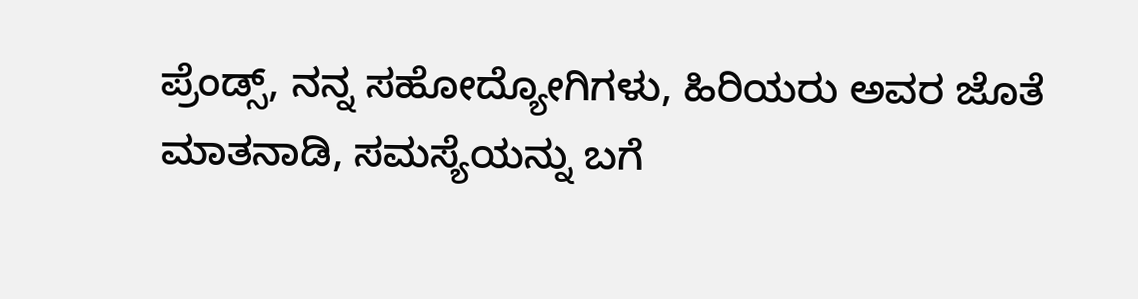ಪ್ರೆಂಡ್ಸ್, ನನ್ನ ಸಹೋದ್ಯೋಗಿಗಳು, ಹಿರಿಯರು ಅವರ ಜೊತೆ ಮಾತನಾಡಿ, ಸಮಸ್ಯೆಯನ್ನು ಬಗೆ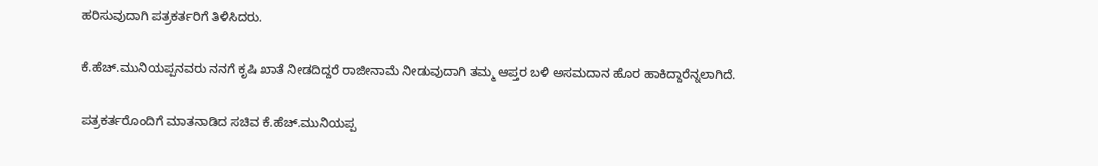ಹರಿಸುವುದಾಗಿ ಪತ್ರಕರ್ತರಿಗೆ ತಿಳಿಸಿದರು.

ಕೆ.ಹೆಚ್.ಮುನಿಯಪ್ಪನವರು ನನಗೆ ಕೃಷಿ ಖಾತೆ ನೀಡದಿದ್ದರೆ ರಾಜೀನಾಮೆ ನೀಡುವುದಾಗಿ ತಮ್ಮ ಆಪ್ತರ ಬಳಿ ಅಸಮದಾನ ಹೊರ ಹಾಕಿದ್ದಾರೆನ್ನಲಾಗಿದೆ.

ಪತ್ರಕರ್ತರೊಂದಿಗೆ ಮಾತನಾಡಿದ ಸಚಿವ ಕೆ.ಹೆಚ್.ಮುನಿಯಪ್ಪ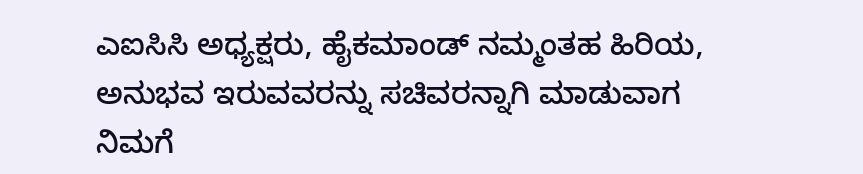ಎಐಸಿಸಿ ಅಧ್ಯಕ್ಷರು, ಹೈಕಮಾಂಡ್ ನಮ್ಮಂತಹ ಹಿರಿಯ, ಅನುಭವ ಇರುವವರನ್ನು ಸಚಿವರನ್ನಾಗಿ ಮಾಡುವಾಗ ನಿಮಗೆ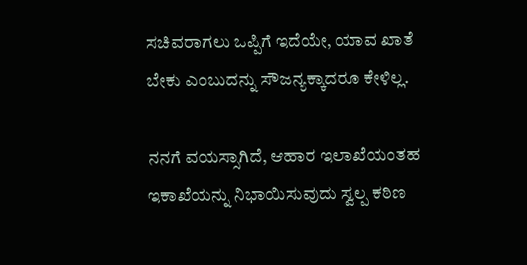ಸಚಿವರಾಗಲು ಒಪ್ಪಿಗೆ ಇದೆಯೇ, ಯಾವ ಖಾತೆ ಬೇಕು ಎಂಬುದನ್ನು ಸೌಜನ್ಯಕ್ಕಾದರೂ ಕೇಳಿಲ್ಲ.

ನನಗೆ ವಯಸ್ಸಾಗಿದೆ, ಆಹಾರ ಇಲಾಖೆಯಂತಹ ಇಕಾಖೆಯನ್ನು ನಿಭಾಯಿಸುವುದು ಸ್ವಲ್ಪ ಕಠಿಣ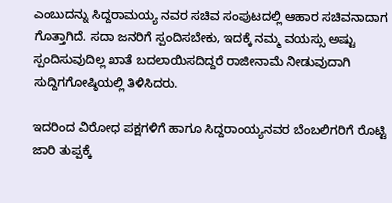ಎಂಬುದನ್ನು ಸಿದ್ದರಾಮಯ್ಯ ನವರ ಸಚಿವ ಸಂಪುಟದಲ್ಲಿ ಆಹಾರ ಸಚಿವನಾದಾಗ ಗೊತ್ತಾಗಿದೆ. ಸದಾ ಜನರಿಗೆ ಸ್ಪಂದಿಸಬೇಕು, ಇದಕ್ಕೆ ನಮ್ಮ ವಯಸ್ಸು ಅಷ್ಟು ಸ್ಪಂದಿಸುವುದಿಲ್ಲ ಖಾತೆ ಬದಲಾಯಿಸದಿದ್ದರೆ ರಾಜೀನಾಮೆ ನೀಡುವುದಾಗಿ ಸುದ್ದಿಗಗೋಷ್ಠಿಯಲ್ಲಿ ತಿಳಿಸಿದರು.

ಇದರಿಂದ ವಿರೋಧ ಪಕ್ಷಗಳಿಗೆ ಹಾಗೂ ಸಿದ್ದರಾಂಯ್ಯನವರ ಬೆಂಬಲಿಗರಿಗೆ ರೊಟ್ಟಿ ಜಾರಿ ತುಪ್ಪಕ್ಕೆ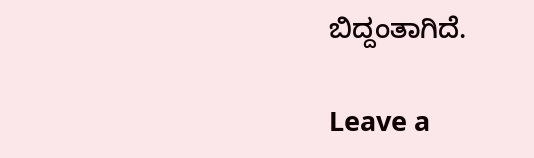ಬಿದ್ದಂತಾಗಿದೆ.

Leave a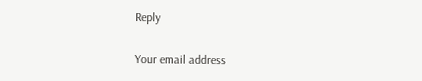Reply

Your email address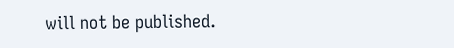will not be published.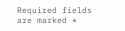Required fields are marked *